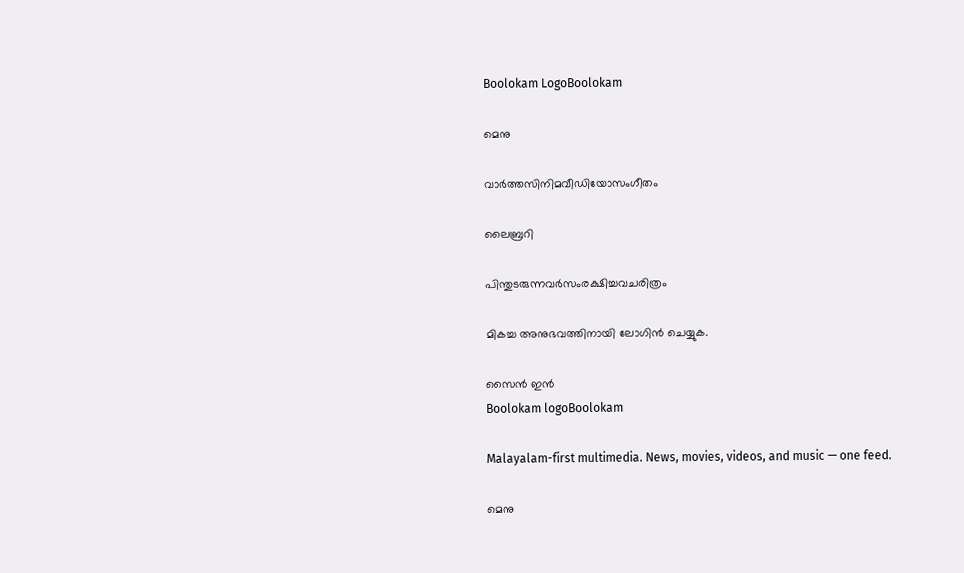Boolokam LogoBoolokam

മെനു

വാർത്തസിനിമവീഡിയോസംഗീതം

ലൈബ്രറി

പിന്തുടരുന്നവർസംരക്ഷിച്ചവചരിത്രം

മികച്ച അനുഭവത്തിനായി ലോഗിൻ ചെയ്യുക.

സൈൻ ഇൻ
Boolokam logoBoolokam

Malayalam-first multimedia. News, movies, videos, and music — one feed.

മെനു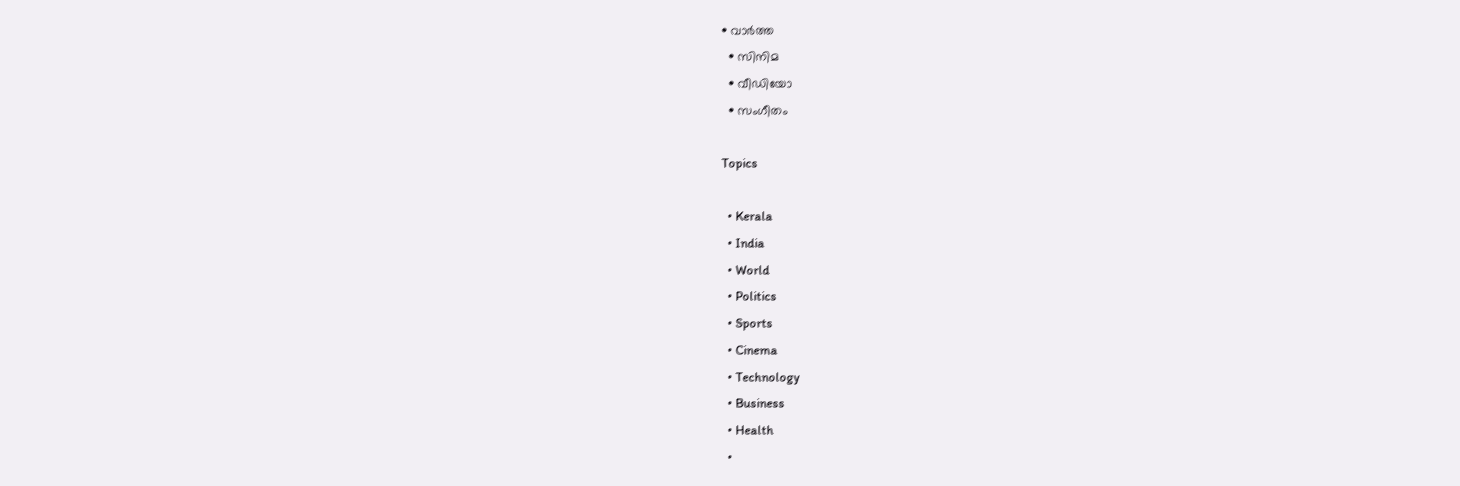• വാർത്ത
  • സിനിമ
  • വീഡിയോ
  • സംഗീതം

Topics

  • Kerala
  • India
  • World
  • Politics
  • Sports
  • Cinema
  • Technology
  • Business
  • Health
  •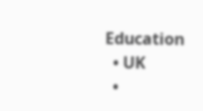Education
  • UK
  •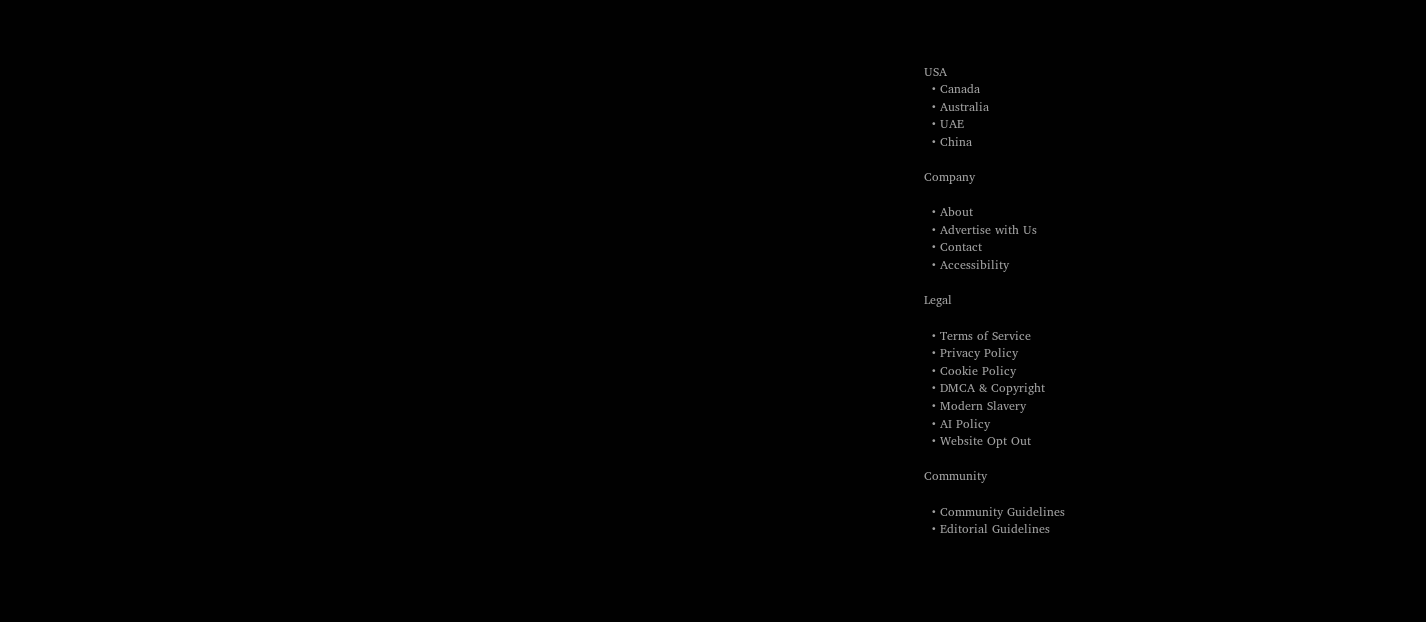USA
  • Canada
  • Australia
  • UAE
  • China

Company

  • About
  • Advertise with Us
  • Contact
  • Accessibility

Legal

  • Terms of Service
  • Privacy Policy
  • Cookie Policy
  • DMCA & Copyright
  • Modern Slavery
  • AI Policy
  • Website Opt Out

Community

  • Community Guidelines
  • Editorial Guidelines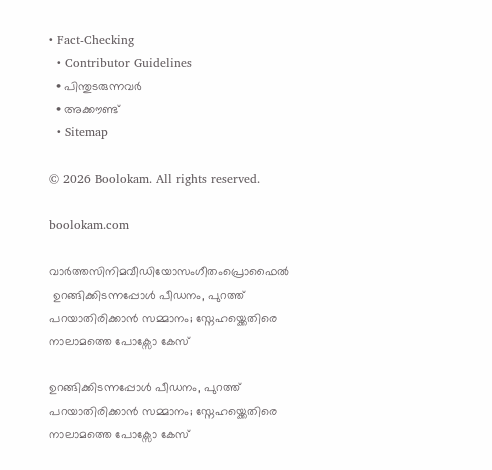• Fact-Checking
  • Contributor Guidelines
  • പിന്തുടരുന്നവർ
  • അക്കൗണ്ട്
  • Sitemap

© 2026 Boolokam. All rights reserved.

boolokam.com

വാർത്തസിനിമവീഡിയോസംഗീതംപ്രൊഫൈൽ
 ഉറങ്ങിക്കിടന്നപ്പോൾ പീഡനം, പുറത്ത് പറയാതിരിക്കാൻ സമ്മാനം; സ്നേഹയ്ക്കെതിരെ നാലാമത്തെ പോക്സോ കേസ്

ഉറങ്ങിക്കിടന്നപ്പോൾ പീഡനം, പുറത്ത് പറയാതിരിക്കാൻ സമ്മാനം; സ്നേഹയ്ക്കെതിരെ നാലാമത്തെ പോക്സോ കേസ്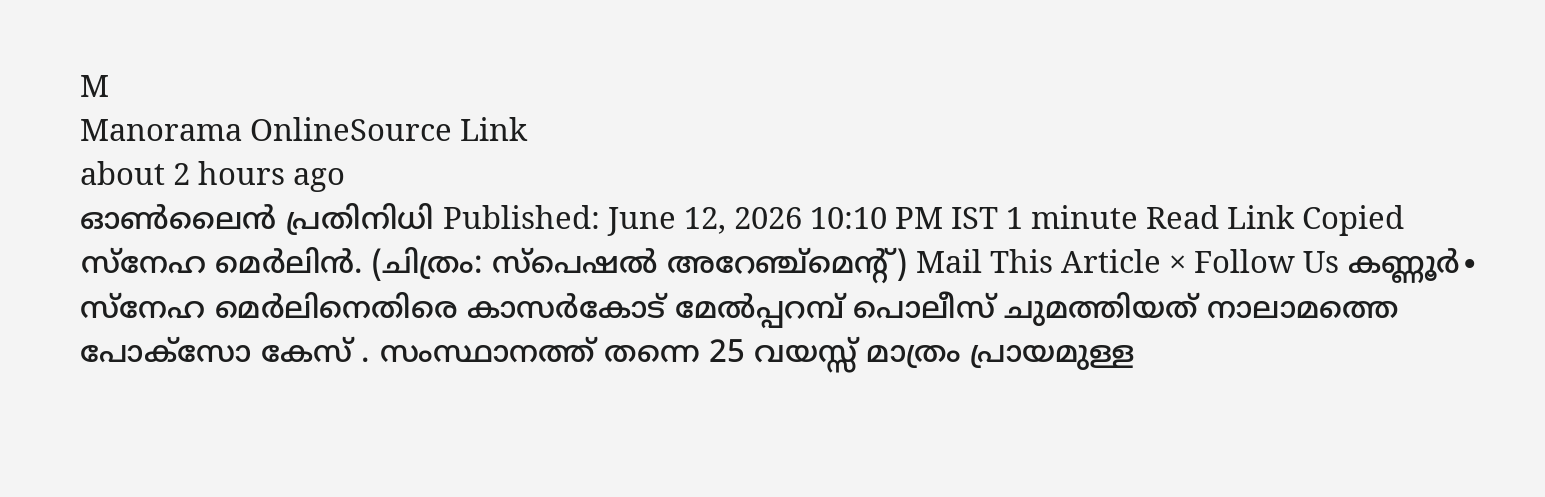M
Manorama OnlineSource Link
about 2 hours ago
ഓൺലൈൻ പ്രതിനിധി Published: June 12, 2026 10:10 PM IST 1 minute Read Link Copied സ്നേഹ മെർലിൻ. (ചിത്രം: സ്പെഷൽ അറേഞ്ച്മെന്റ്) Mail This Article × Follow Us കണ്ണൂര്‍∙ സ്നേഹ മെർലിനെതിരെ കാസർകോട് മേൽപ്പറമ്പ് പൊലീസ് ചുമത്തിയത് നാലാമത്തെ പോക്സോ കേസ് . സംസ്ഥാനത്ത് തന്നെ 25 വയസ്സ് മാത്രം പ്രായമുള്ള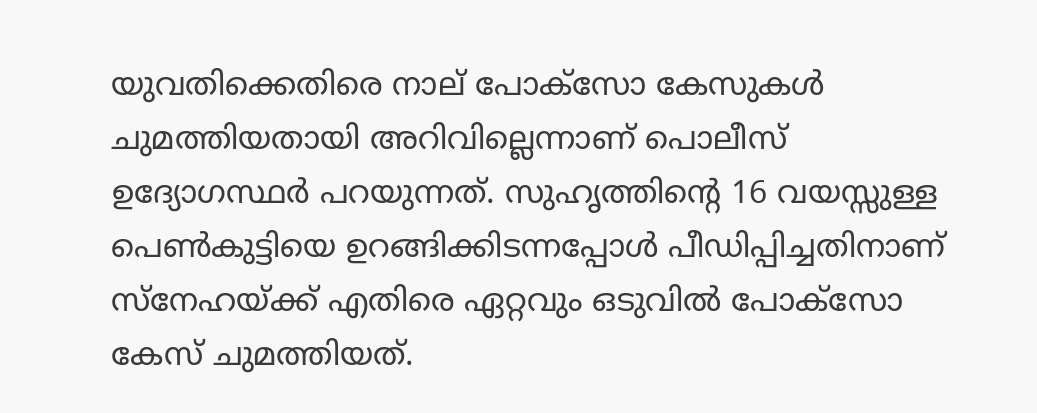യുവതിക്കെതിരെ നാല് പോക്സോ കേസുകൾ ചുമത്തിയതായി അറിവില്ലെന്നാണ് പൊലീസ് ഉദ്യോഗസ്ഥർ പറയുന്നത്. സുഹൃത്തിന്റെ 16 വയസ്സുള്ള പെൺകുട്ടിയെ ഉറങ്ങിക്കിടന്നപ്പോൾ പീഡിപ്പിച്ചതിനാണ് സ്നേഹയ്ക്ക് എതിരെ ഏറ്റവും ഒടുവിൽ പോക്സോ കേസ് ചുമത്തിയത്.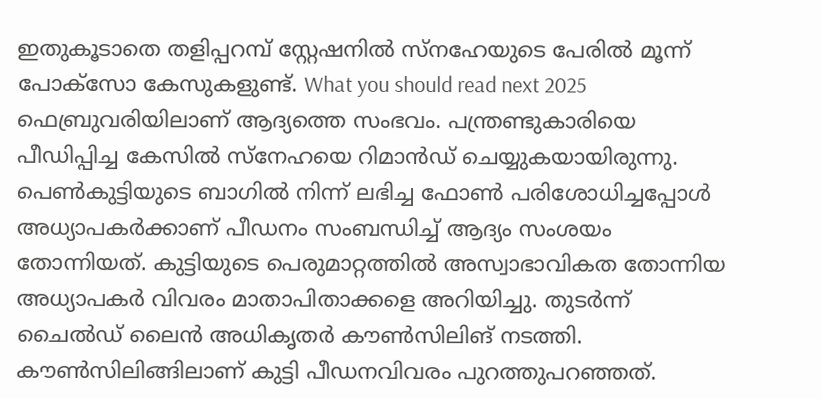ഇതുകൂടാതെ തളിപ്പറമ്പ് സ്റ്റേഷനിൽ സ്നഹേയുടെ പേരിൽ മൂന്ന് പോക്സോ കേസുകളുണ്ട്. What you should read next 2025 ഫെബ്രുവരിയിലാണ് ആദ്യത്തെ സംഭവം. പന്ത്രണ്ടുകാരിയെ പീഡിപ്പിച്ച കേസിൽ സ്നേഹയെ റിമാൻഡ് ചെയ്യുകയായിരുന്നു. പെണ്‍കുട്ടിയുടെ ബാഗില്‍ നിന്ന് ലഭിച്ച ഫോണ്‍ പരിശോധിച്ചപ്പോള്‍ അധ്യാപകര്‍ക്കാണ് പീഡനം സംബന്ധിച്ച് ആദ്യം സംശയം തോന്നിയത്. കുട്ടിയുടെ പെരുമാറ്റത്തിൽ അസ്വാഭാവികത തോന്നിയ അധ്യാപകർ വിവരം മാതാപിതാക്കളെ അറിയിച്ചു. തുടര്‍ന്ന് ചൈല്‍ഡ് ലൈന്‍ അധികൃതര്‍ കൗണ്‍സിലിങ് നടത്തി. കൗണ്‍സിലിങ്ങിലാണ് കുട്ടി പീഡനവിവരം പുറത്തുപറഞ്ഞത്.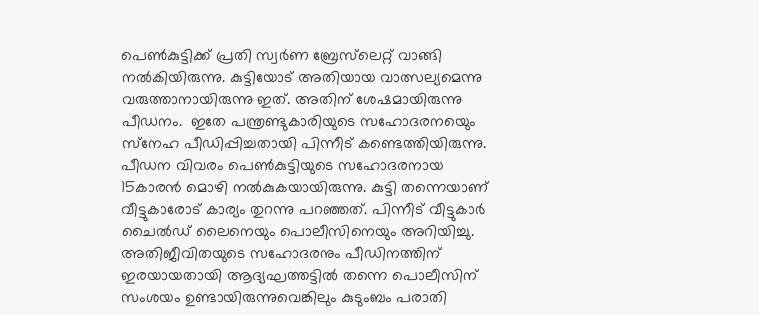പെണ്‍കുട്ടിക്ക് പ്രതി സ്വര്‍ണ ബ്രേസ്‌ലെറ്റ് വാങ്ങി നല്‍കിയിരുന്നു. കുട്ടിയോട് അതിയായ വാത്സല്യമെന്നു വരുത്താനായിരുന്നു ഇത്. അതിന് ശേഷമായിരുന്നു പീഡനം.  ഇതേ പന്ത്രണ്ടുകാരിയുടെ സഹോദരനയെും സ്‌നേഹ പീഡിപ്പിച്ചതായി പിന്നീട് കണ്ടെത്തിയിരുന്നു. പീഡന വിവരം പെണ്‍കുട്ടിയുടെ സഹോദരനായ 15കാരന്‍ മൊഴി നല്‍കുകയായിരുന്നു. കുട്ടി തന്നെയാണ് വീട്ടുകാരോട് കാര്യം തുറന്നു പറഞ്ഞത്. പിന്നീട് വീട്ടുകാര്‍ ചൈല്‍ഡ് ലൈനെയും പൊലീസിനെയും അറിയിച്ചു. അതിജീവിതയുടെ സഹോദരനും പീഡിനത്തിന് ഇരയായതായി ആദ്യഘത്തട്ടിൽ തന്നെ പൊലീസിന് സംശയം ഉണ്ടായിരുന്നുവെങ്കിലും കുടുംബം പരാതി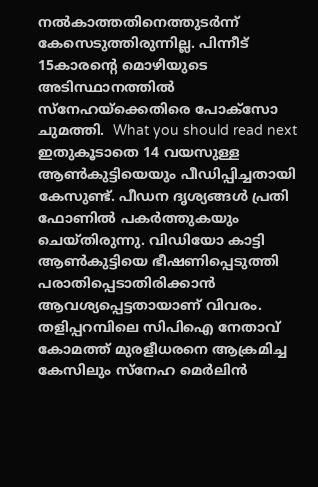നൽകാത്തതിനെത്തുടർന്ന് കേസെടുത്തിരുന്നില്ല. പിന്നീട് 15കാരന്റെ മൊഴിയുടെ അടിസ്ഥാനത്തിൽ സ്നേഹയ്ക്കെതിരെ പോക്സോ ചുമത്തി.  What you should read next ഇതുകൂടാതെ 14 വയസുള്ള ആണ്‍കുട്ടിയെയും പീഡിപ്പിച്ചതായി കേസുണ്ട്. പീഡന ദൃശ്യങ്ങള്‍ പ്രതി ഫോണില്‍ പകര്‍ത്തുകയും ചെയ്തിരുന്നു. വിഡിയോ കാട്ടി ആണ്‍കുട്ടിയെ ഭീഷണിപ്പെടുത്തി പരാതിപ്പെടാതിരിക്കാന്‍ ആവശ്യപ്പെട്ടതായാണ് വിവരം. തളിപ്പറമ്പിലെ സിപിഐ നേതാവ് കോമത്ത് മുരളീധരനെ ആക്രമിച്ച കേസിലും സ്‌നേഹ മെര്‍ലിന്‍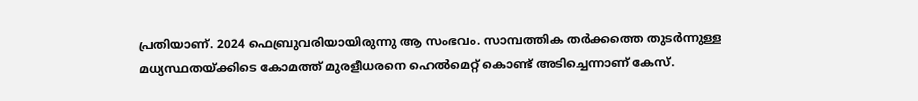പ്രതിയാണ്. 2024 ഫെബ്രുവരിയായിരുന്നു ആ സംഭവം. സാമ്പത്തിക തര്‍ക്കത്തെ തുടര്‍ന്നുള്ള മധ്യസ്ഥതയ്ക്കിടെ കോമത്ത് മുരളീധരനെ ഹെല്‍മെറ്റ് കൊണ്ട് അടിച്ചെന്നാണ് കേസ്.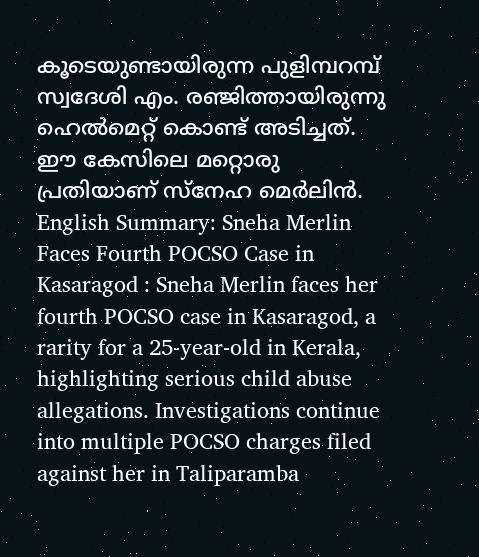കൂടെയുണ്ടായിരുന്ന പുളിമ്പറമ്പ് സ്വദേശി എം. രഞ്ജിത്തായിരുന്നു ഹെല്‍മെറ്റ് കൊണ്ട് അടിച്ചത്. ഈ കേസിലെ മറ്റൊരു പ്രതിയാണ് സ്‌നേഹ മെര്‍ലിന്‍. English Summary: Sneha Merlin Faces Fourth POCSO Case in Kasaragod : Sneha Merlin faces her fourth POCSO case in Kasaragod, a rarity for a 25-year-old in Kerala, highlighting serious child abuse allegations. Investigations continue into multiple POCSO charges filed against her in Taliparamba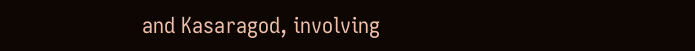and Kasaragod, involving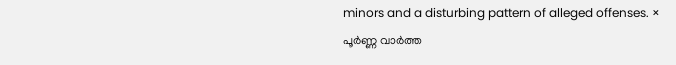minors and a disturbing pattern of alleged offenses. ×
പൂർണ്ണ വാർത്ത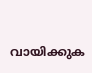വായിക്കുക